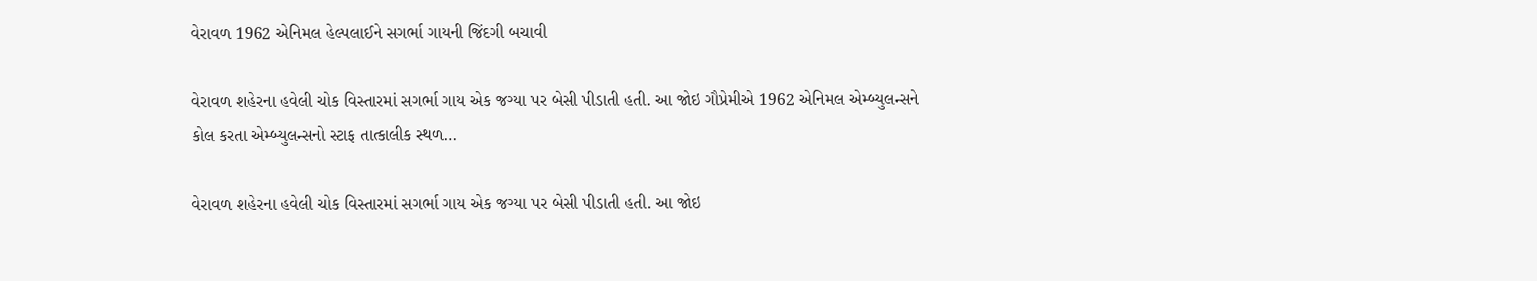વેરાવળ 1962 એનિમલ હેલ્પલાઈને સગર્ભા ગાયની જિંદગી બચાવી

વેરાવળ શહેરના હવેલી ચોક વિસ્તારમાં સગર્ભા ગાય એક જગ્યા પર બેસી પીડાતી હતી. આ જોઇ ગૌપ્રેમીએ 1962 એનિમલ એમ્બ્યુલન્સને કોલ કરતા એમ્બ્યુલન્સનો સ્ટાફ તાત્કાલીક સ્થળ…

વેરાવળ શહેરના હવેલી ચોક વિસ્તારમાં સગર્ભા ગાય એક જગ્યા પર બેસી પીડાતી હતી. આ જોઇ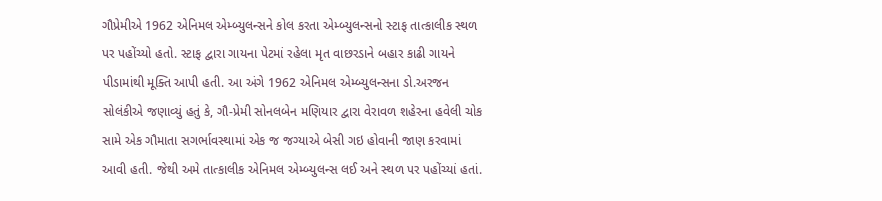ગૌપ્રેમીએ 1962 એનિમલ એમ્બ્યુલન્સને કોલ કરતા એમ્બ્યુલન્સનો સ્ટાફ તાત્કાલીક સ્થળ પર પહોંચ્યો હતો. સ્ટાફ દ્વારા ગાયના પેટમાં રહેલા મૃત વાછરડાને બહાર કાઢી ગાયને પીડામાંથી મૂક્તિ આપી હતી. આ અંગે 1962 એનિમલ એમ્બ્યુલન્સના ડો.અરજન સોલંકીએ જણાવ્યું હતું કે, ગૌ-પ્રેમી સોનલબેન મણિયાર દ્વારા વેરાવળ શહેરના હવેલી ચોક સામે એક ગૌમાતા સગર્ભાવસ્થામાં એક જ જગ્યાએ બેસી ગઇ હોવાની જાણ કરવામાં આવી હતી. જેથી અમે તાત્કાલીક એનિમલ એમ્બ્યુલન્સ લઈ અને સ્થળ પર પહોંચ્યાં હતાં.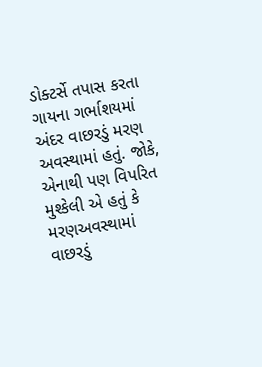ડોક્ટર્સે તપાસ કરતા ગાયના ગર્ભાશયમાં અંદર વાછરડું મરણ અવસ્થામાં હતું. જોકે, એનાથી પણ વિપરિત મુશ્કેલી એ હતું કે મરણઅવસ્થામાં વાછરડું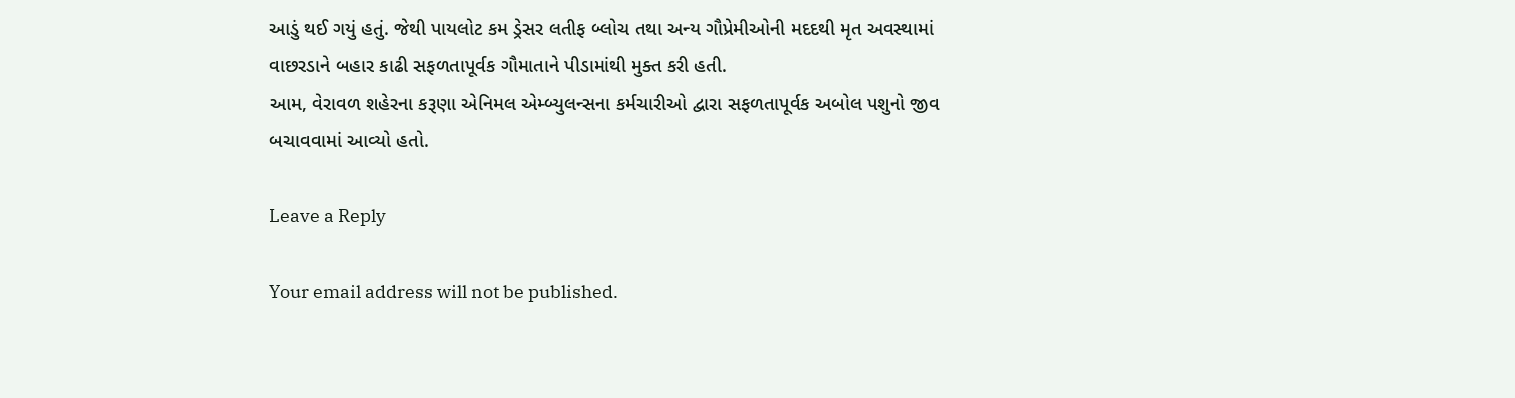આડું થઈ ગયું હતું. જેથી પાયલોટ કમ ડ્રેસર લતીફ બ્લોચ તથા અન્ય ગૌપ્રેમીઓની મદદથી મૃત અવસ્થામાં વાછરડાને બહાર કાઢી સફળતાપૂર્વક ગૌમાતાને પીડામાંથી મુક્ત કરી હતી.
આમ, વેરાવળ શહેરના કરૂણા એનિમલ એમ્બ્યુલન્સના કર્મચારીઓ દ્વારા સફળતાપૂર્વક અબોલ પશુનો જીવ બચાવવામાં આવ્યો હતો.

Leave a Reply

Your email address will not be published.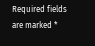Required fields are marked *